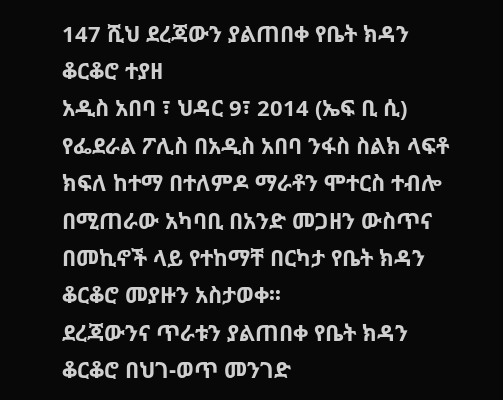147 ሺህ ደረጃውን ያልጠበቀ የቤት ክዳን ቆርቆሮ ተያዘ
አዲስ አበባ ፣ ህዳር 9፣ 2014 (ኤፍ ቢ ሲ) የፌደራል ፖሊስ በአዲስ አበባ ንፋስ ስልክ ላፍቶ ክፍለ ከተማ በተለምዶ ማራቶን ሞተርስ ተብሎ በሚጠራው አካባቢ በአንድ መጋዘን ውስጥና በመኪኖች ላይ የተከማቸ በርካታ የቤት ክዳን ቆርቆሮ መያዙን አስታወቀ፡፡
ደረጃውንና ጥራቱን ያልጠበቀ የቤት ክዳን ቆርቆሮ በህገ-ወጥ መንገድ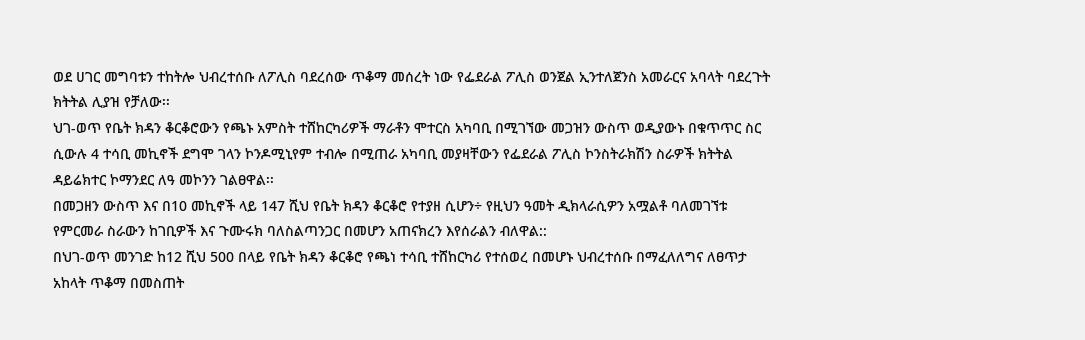ወደ ሀገር መግባቱን ተከትሎ ህብረተሰቡ ለፖሊስ ባደረሰው ጥቆማ መሰረት ነው የፌደራል ፖሊስ ወንጀል ኢንተለጀንስ አመራርና አባላት ባደረጉት ክትትል ሊያዝ የቻለው፡፡
ህገ-ወጥ የቤት ክዳን ቆርቆሮውን የጫኑ አምስት ተሸከርካሪዎች ማራቶን ሞተርስ አካባቢ በሚገኘው መጋዝን ውስጥ ወዲያውኑ በቁጥጥር ስር ሲውሉ 4 ተሳቢ መኪኖች ደግሞ ገላን ኮንዶሚኒየም ተብሎ በሚጠራ አካባቢ መያዛቸውን የፌደራል ፖሊስ ኮንስትራክሽን ስራዎች ክትትል ዳይሬክተር ኮማንደር ለዓ መኮንን ገልፀዋል፡፡
በመጋዘን ውስጥ እና በ10 መኪኖች ላይ 147 ሺህ የቤት ክዳን ቆርቆሮ የተያዘ ሲሆን÷ የዚህን ዓመት ዲክላራሲዎን አሟልቶ ባለመገኘቱ የምርመራ ስራውን ከገቢዎች እና ጉሙሩክ ባለስልጣንጋር በመሆን አጠናክረን እየሰራልን ብለዋል::
በህገ-ወጥ መንገድ ከ12 ሺህ 500 በላይ የቤት ክዳን ቆርቆሮ የጫነ ተሳቢ ተሸከርካሪ የተሰወረ በመሆኑ ህብረተሰቡ በማፈለለግና ለፀጥታ አከላት ጥቆማ በመስጠት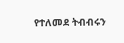የተለመደ ትብብሩን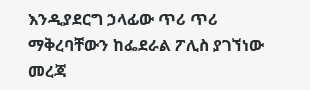እንዲያደርግ ኃላፊው ጥሪ ጥሪ ማቅረባቸውን ከፌደራል ፖሊስ ያገኘነው መረጃ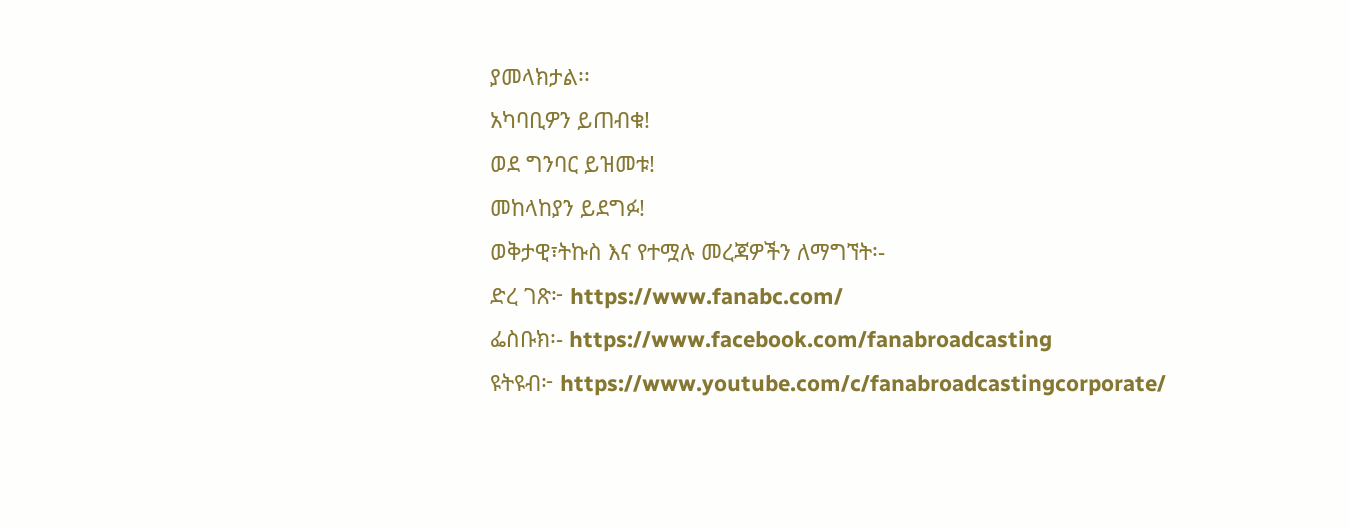ያመላክታል፡፡
አካባቢዎን ይጠብቁ!
ወደ ግንባር ይዝመቱ!
መከላከያን ይደግፉ!
ወቅታዊ፣ትኩስ እና የተሟሉ መረጃዎችን ለማግኘት፡-
ድረ ገጽ፦ https://www.fanabc.com/
ፌስቡክ፡- https://www.facebook.com/fanabroadcasting
ዩትዩብ፦ https://www.youtube.com/c/fanabroadcastingcorporate/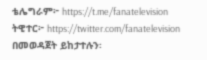ቴሌግራም፦ https://t.me/fanatelevision
ትዊተር፦ https://twitter.com/fanatelevision በመወዳጀት ይከታተሉን፡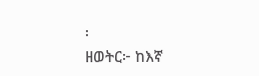፡
ዘወትር፦ ከእኛ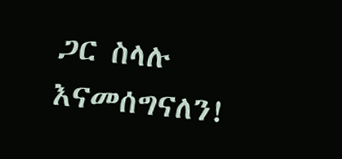ጋር ስላሉ እናመሰግናለን!